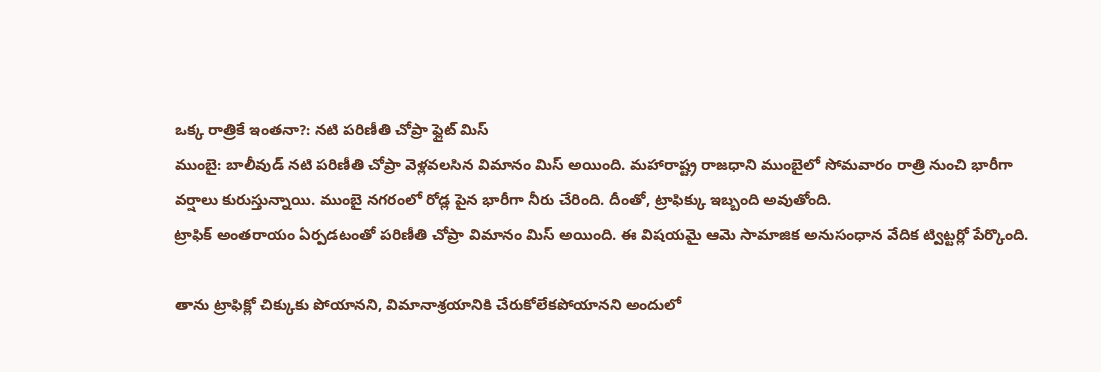ఒక్క రాత్రికే ఇంతనా?: నటి పరిణీతి చోప్రా ఫ్లైట్ మిస్
ముంబై: బాలీవుడ్ నటి పరిణీతి చోప్రా వెళ్లవలసిన విమానం మిస్ అయింది. మహారాష్ట్ర రాజధాని ముంబైలో సోమవారం రాత్రి నుంచి భారీగా వర్షాలు కురుస్తున్నాయి. ముంబై నగరంలో రోడ్ల పైన భారీగా నీరు చేరింది. దీంతో, ట్రాఫిక్కు ఇబ్బంది అవుతోంది.
ట్రాఫిక్ అంతరాయం ఏర్పడటంతో పరిణీతి చోప్రా విమానం మిస్ అయింది. ఈ విషయమై ఆమె సామాజిక అనుసంధాన వేదిక ట్విట్టర్లో పేర్కొంది.

తాను ట్రాఫిక్లో చిక్కుకు పోయానని, విమానాశ్రయానికి చేరుకోలేకపోయానని అందులో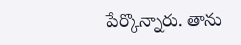పేర్కొన్నారు. తాను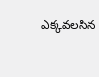ఎక్కవలసిన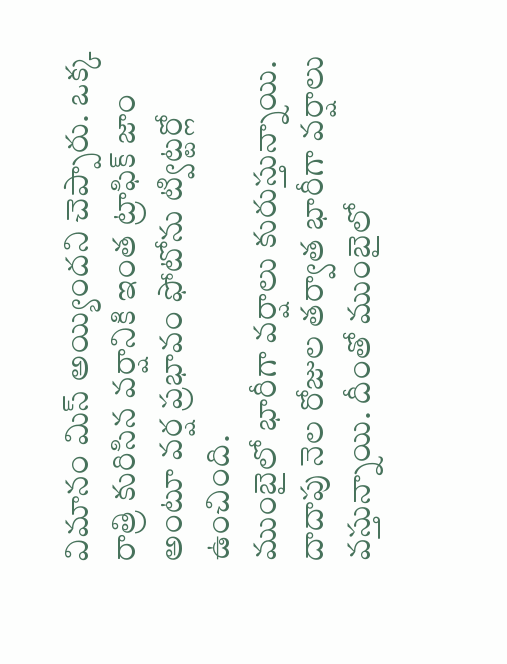విమానం మిస్ అయ్యిందని చెప్పారు. ఒక్క రాత్రి కురిసిన వర్షానికి ఇంత ట్రాఫిక్ జాం అంటూ వర్ష ప్రభావం ఫోటోను ట్విట్టర్లో ఉంచింది.
ముంబైలో భారీగా వర్షాలు కురుస్తున్నాయి. దాదాపు నెల రోజుల తర్వాత భారీగా వర్షాలు వస్తున్నాయి. దీంతో ముంబైలో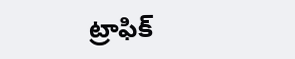ట్రాఫిక్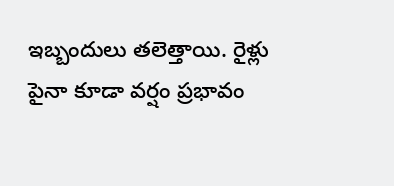ఇబ్బందులు తలెత్తాయి. రైళ్లు పైనా కూడా వర్షం ప్రభావం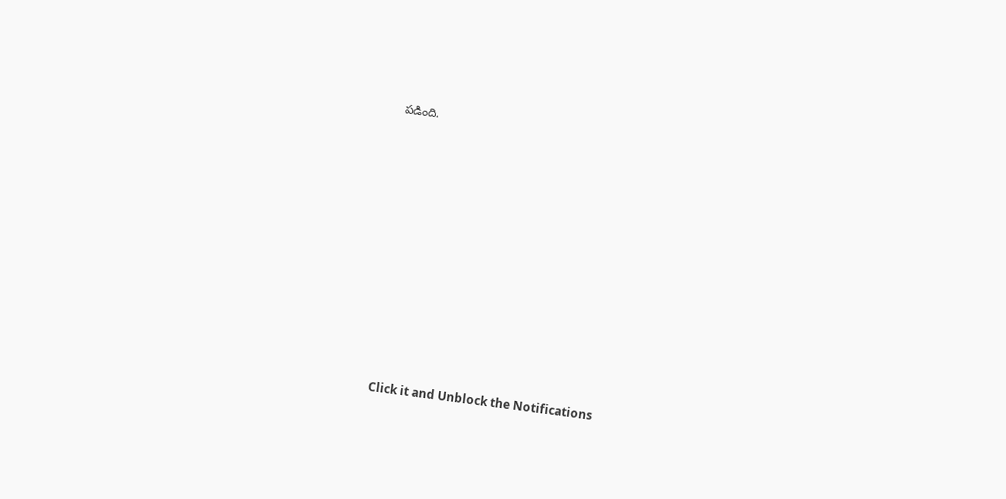పడింది.












Click it and Unblock the Notifications